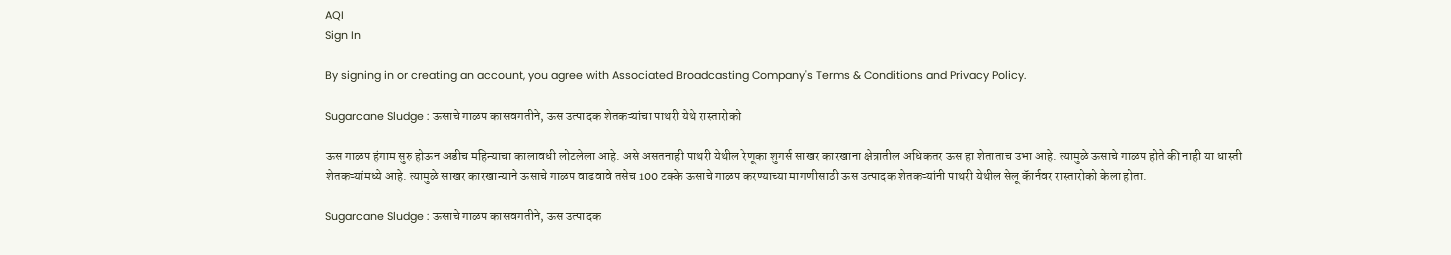AQI
Sign In

By signing in or creating an account, you agree with Associated Broadcasting Company's Terms & Conditions and Privacy Policy.

Sugarcane Sludge : ऊसाचे गाळप कासवगतीने, ऊस उत्पादक शेतकऱ्यांचा पाथरी येथे रास्तारोको

ऊस गाळप हंगाम सुरु होऊन अडीच महिन्याचा कालावधी लोटलेला आहे. असे असतनाही पाथरी येथील रेणूका शुगर्स साखर कारखाना क्षेत्रातील अधिकतर ऊस हा शेताताच उभा आहे. त्यामुळे ऊसाचे गाळप होते की नाही या धास्ती शेतकऱ्यांमध्ये आहे. त्यामुळे साखर कारखान्याने ऊसाचे गाळप वाढवावे तसेच 100 टक्के ऊसाचे गाळप करण्याच्या मागणीसाठी ऊस उत्पादक शेतकऱ्यांनी पाथरी येथील सेलू कॅार्नवर रास्तारोको केला होता.

Sugarcane Sludge : ऊसाचे गाळप कासवगतीने, ऊस उत्पादक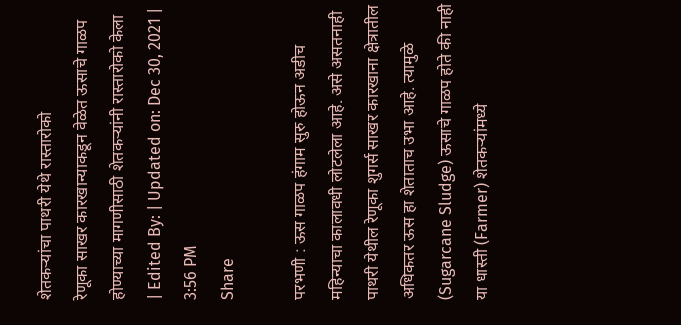शेतकऱ्यांचा पाथरी येथे रास्तारोको
रेणूका साखर कारखान्याकडून वेळेत ऊसाचे गाळप होण्याच्या मागणीसाठी शेतकऱ्यांनी रास्तारोको केला
| Edited By: | Updated on: Dec 30, 2021 | 3:56 PM
Share

परभणी : ऊस गाळप हंगाम सुरु होऊन अडीच महिन्याचा कालावधी लोटलेला आहे. असे असतनाही पाथरी येथील रेणूका शुगर्स साखर कारखाना क्षेत्रातील अधिकतर ऊस हा शेताताच उभा आहे. त्यामुळे (Sugarcane Sludge) ऊसाचे गाळप होते की नाही या धास्ती (Farmer) शेतकऱ्यांमध्ये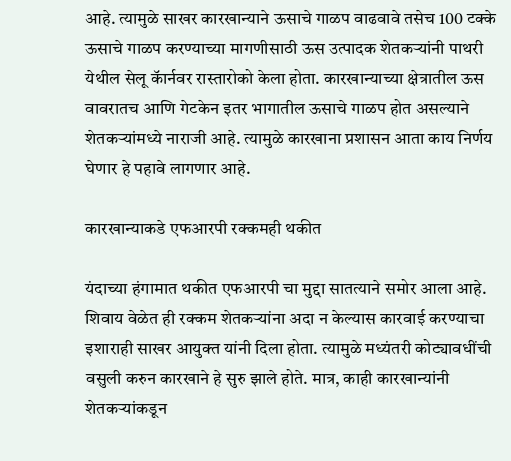आहे. त्यामुळे साखर कारखान्याने ऊसाचे गाळप वाढवावे तसेच 100 टक्के ऊसाचे गाळप करण्याच्या मागणीसाठी ऊस उत्पादक शेतकऱ्यांनी पाथरी येथील सेलू कॅार्नवर रास्तारोको केला होता. कारखान्याच्या क्षेत्रातील ऊस वावरातच आणि गेटकेन इतर भागातील ऊसाचे गाळप होत असल्याने शेतकऱ्यांमध्ये नाराजी आहे. त्यामुळे कारखाना प्रशासन आता काय निर्णय घेणार हे पहावे लागणार आहे.

कारखान्याकडे एफआरपी रक्कमही थकीत

यंदाच्या हंगामात थकीत एफआरपी चा मुद्दा सातत्याने समोर आला आहे. शिवाय वेळेत ही रक्कम शेतकऱ्यांना अदा न केल्यास कारवाई करण्याचा इशाराही साखर आयुक्त यांनी दिला होता. त्यामुळे मध्यंतरी कोट्यावधींची वसुली करुन कारखाने हे सुरु झाले होते. मात्र, काही कारखान्यांनी शेतकऱ्यांकडून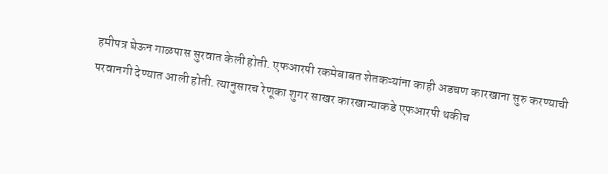हमीपत्र घेऊन गाळपास सुरवात केली होती. एफआरपी रकमेबाबत शेतकऱ्यांना काही अडचण कारखाना सुरु करण्याची परवानगी देण्यात आली होती. त्यानुसारच रेणूका शुगर साखर कारखान्याकडे एफआरपी थकीच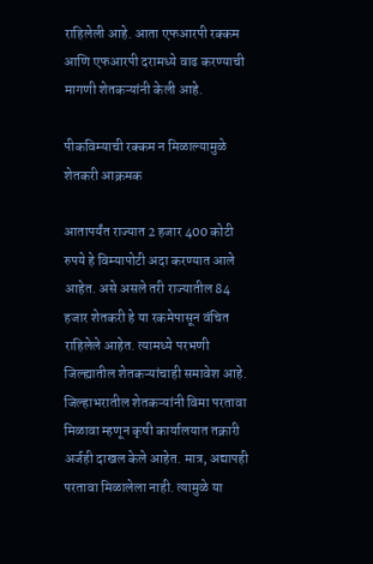राहिलेली आहे. आता एफआरपी रक्कम आणि एफआरपी दरामध्ये वाढ करण्याची मागणी शेतकऱ्यांनी केली आहे.

पीकविम्याची रक्कम न मिळाल्यामुळे शेतकरी आक्रमक

आतापर्यंत राज्यात 2 हजार 400 कोटी रुपये हे विम्यापोटी अदा करण्यात आले आहेत. असे असले तरी राज्यातील 84 हजार शेतकरी हे या रकमेपासून वंचित राहिलेले आहेत. त्यामध्ये परभणी जिल्ह्यातील शेतकऱ्यांचाही समावेश आहे. जिल्हाभरातील शेतकऱ्यांनी विमा परतावा मिळावा म्हणून कृषी कार्यालयात तक्रारी अर्जही दाखल केले आहेत. मात्र, अद्यापही परतावा मिळालेला नाही. त्यामुळे या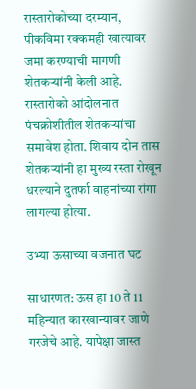रास्तारोकोच्या दरम्यान, पीकविमा रक्कमही खात्यावर जमा करण्याची मागणी शेतकऱ्यांनी केली आहे. रास्तारोको आंदोलनात पंचक्रोशीतील शेतकऱ्यांचा समावेश होता. शिवाय दोन तास शेतकऱ्यांनी हा मुख्य रस्ता रोखून धरल्याने दुतर्फा वाहनांच्या रांगा लागल्या होत्या.

उभ्या ऊसाच्या वजनात घट

साधारणत: ऊस हा 10 ते 11 महिन्यात कारखान्यावर जाणे गरजेचे आहे. यापेक्षा जास्त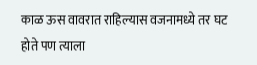काळ ऊस वावरात राहिल्यास वजनामध्ये तर घट होते पण त्याला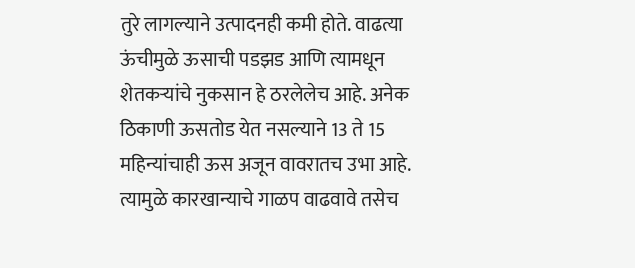तुरे लागल्याने उत्पादनही कमी होते. वाढत्या ऊंचीमुळे ऊसाची पडझड आणि त्यामधून शेतकऱ्यांचे नुकसान हे ठरलेलेच आहे. अनेक ठिकाणी ऊसतोड येत नसल्याने 13 ते 15 महिन्यांचाही ऊस अजून वावरातच उभा आहे. त्यामुळे कारखान्याचे गाळप वाढवावे तसेच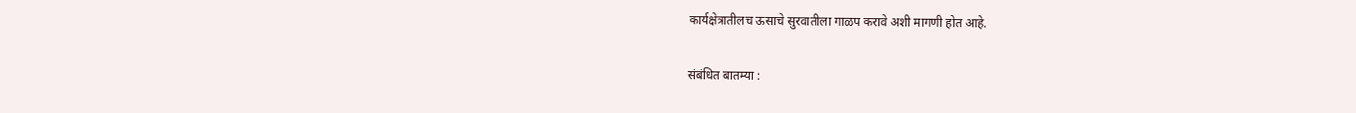कार्यक्षेत्रातीलच ऊसाचे सुरवातीला गाळप करावे अशी मागणी होत आहे.

संबंधित बातम्या :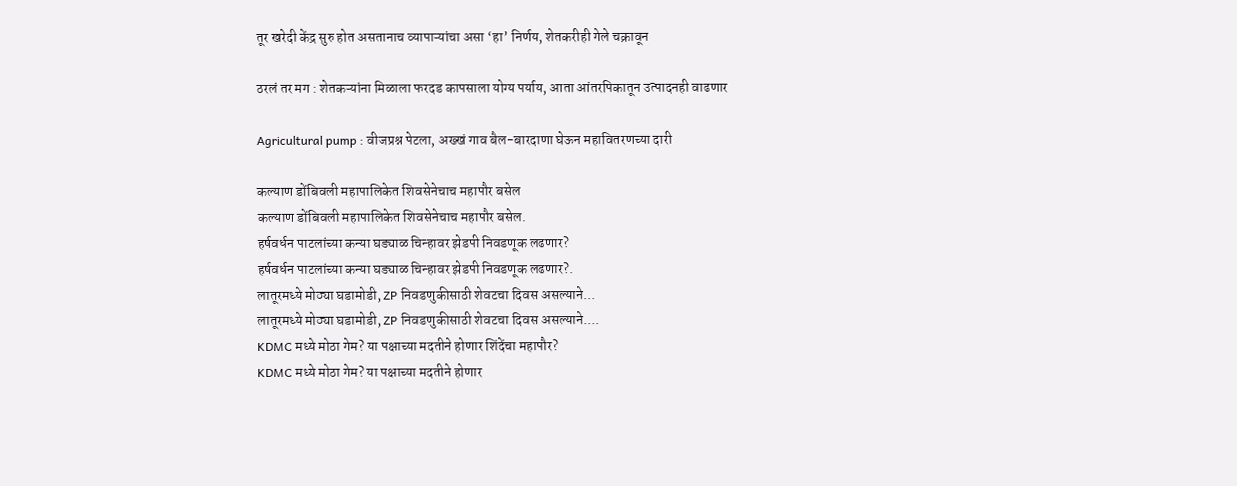तूर खरेदी केंद्र सुरु होत असतानाच व्यापाऱ्यांचा असा ‘हा’ निर्णय, शेतकरीही गेले चक्रावून

ठरलं तर मग : शेतकऱ्यांना मिळाला फरदड कापसाला योग्य पर्याय, आता आंतरपिकातून उत्पादनही वाढणार

Agricultural pump : वीजप्रश्न पेटला, अख्खं गाव बैल-बारदाणा घेऊन महावितरणच्या दारी

कल्याण डोंबिवली महापालिकेत शिवसेनेचाच महापौर बसेल
कल्याण डोंबिवली महापालिकेत शिवसेनेचाच महापौर बसेल.
हर्षवर्धन पाटलांच्या कन्या घड्याळ चिन्हावर झेडपी निवडणूक लढणार?
हर्षवर्धन पाटलांच्या कन्या घड्याळ चिन्हावर झेडपी निवडणूक लढणार?.
लातूरमध्ये मोठ्या घडामोडी, ZP निवडणुकीसाठी शेवटचा दिवस असल्याने...
लातूरमध्ये मोठ्या घडामोडी, ZP निवडणुकीसाठी शेवटचा दिवस असल्याने....
KDMC मध्ये मोठा गेम? या पक्षाच्या मदतीने होणार शिंदेंचा महापौर?
KDMC मध्ये मोठा गेम? या पक्षाच्या मदतीने होणार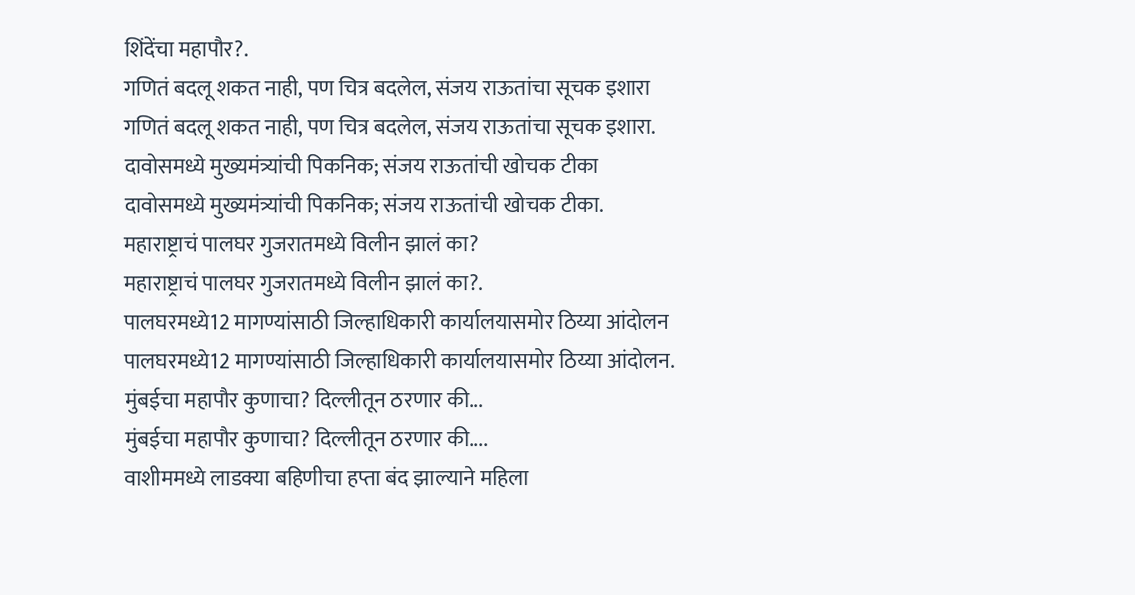शिंदेंचा महापौर?.
गणितं बदलू शकत नाही, पण चित्र बदलेल, संजय राऊतांचा सूचक इशारा
गणितं बदलू शकत नाही, पण चित्र बदलेल, संजय राऊतांचा सूचक इशारा.
दावोसमध्ये मुख्यमंत्र्यांची पिकनिक; संजय राऊतांची खोचक टीका
दावोसमध्ये मुख्यमंत्र्यांची पिकनिक; संजय राऊतांची खोचक टीका.
महाराष्ट्राचं पालघर गुजरातमध्ये विलीन झालं का?
महाराष्ट्राचं पालघर गुजरातमध्ये विलीन झालं का?.
पालघरमध्ये12 मागण्यांसाठी जिल्हाधिकारी कार्यालयासमोर ठिय्या आंदोलन
पालघरमध्ये12 मागण्यांसाठी जिल्हाधिकारी कार्यालयासमोर ठिय्या आंदोलन.
मुंबईचा महापौर कुणाचा? दिल्लीतून ठरणार की...
मुंबईचा महापौर कुणाचा? दिल्लीतून ठरणार की....
वाशीममध्ये लाडक्या बहिणीचा हप्ता बंद झाल्याने महिला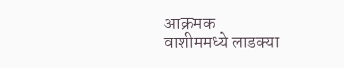आक्रमक
वाशीममध्ये लाडक्या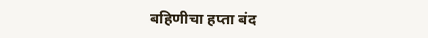बहिणीचा हप्ता बंद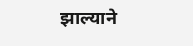झाल्याने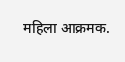महिला आक्रमक.